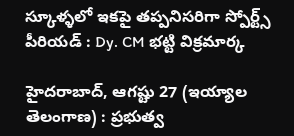స్కూళ్ళలో ఇకపై తప్పనిసరిగా స్పోర్ట్స్‌ పీరియడ్‌ : Dy. CM భట్టి విక్రమార్క

హైదరాబాద్‌, ఆగష్టు 27 (ఇయ్యాల తెలంగాణ) : ప్రభుత్వ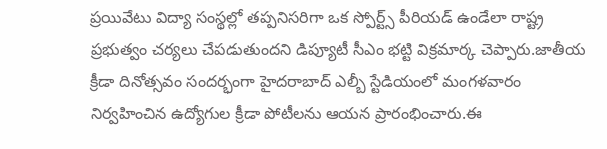ప్రయివేటు విద్యా సంస్థల్లో తప్పనిసరిగా ఒక స్పోర్ట్స్‌ పీరియడ్‌ ఉండేలా రాష్ట్ర ప్రభుత్వం చర్యలు చేపడుతుందని డిప్యూటీ సీఎం భట్టి విక్రమార్క చెప్పారు.జాతీయ క్రీడా దినోత్సవం సందర్భంగా హైదరాబాద్‌ ఎల్బీ స్టేడియంలో మంగళవారం నిర్వహించిన ఉద్యోగుల క్రీడా పోటీలను ఆయన ప్రారంభించారు.ఈ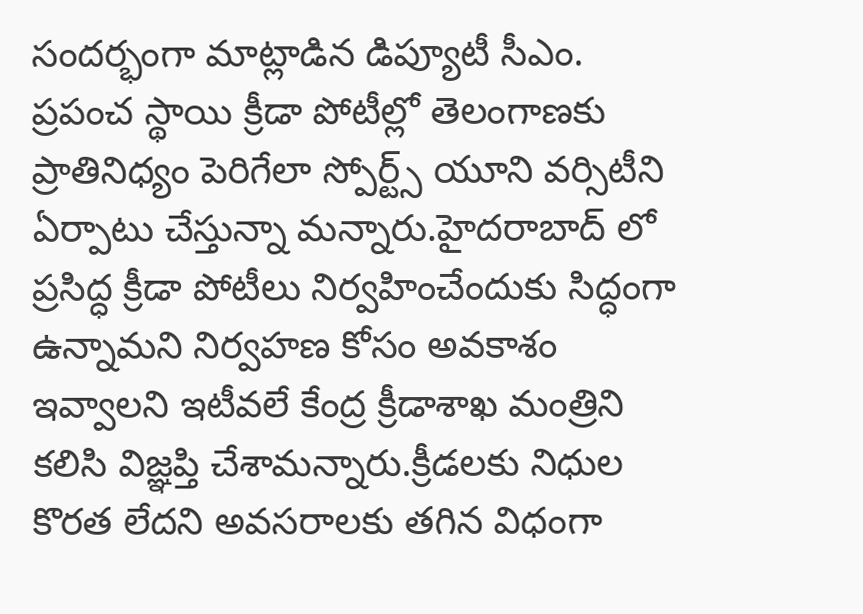సందర్భంగా మాట్లాడిన డిప్యూటీ సీఎం. ప్రపంచ స్థాయి క్రీడా పోటీల్లో తెలంగాణకు ప్రాతినిధ్యం పెరిగేలా స్పోర్ట్స్‌ యూని వర్సిటీని ఏర్పాటు చేస్తున్నా మన్నారు.హైదరాబాద్‌ లో ప్రసిద్ధ క్రీడా పోటీలు నిర్వహించేందుకు సిద్ధంగా ఉన్నామని నిర్వహణ కోసం అవకాశం ఇవ్వాలని ఇటీవలే కేంద్ర క్రీడాశాఖ మంత్రిని కలిసి విజ్ఞప్తి చేశామన్నారు.క్రీడలకు నిధుల కొరత లేదని అవసరాలకు తగిన విధంగా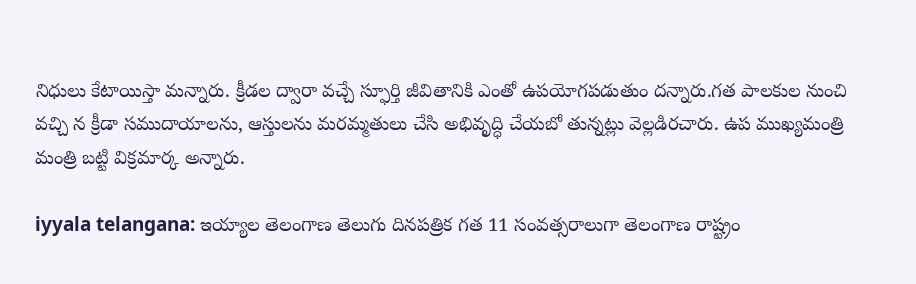నిధులు కేటాయిస్తా మన్నారు. క్రీడల ద్వారా వచ్చే స్ఫూర్తి జీవితానికి ఎంతో ఉపయోగపడుతుం దన్నారు.గత పాలకుల నుంచి వచ్చి న క్రీడా సముదాయాలను, ఆస్తులను మరమ్మతులు చేసి అభివృద్ధి చేయబో తున్నట్లు వెల్లడిరచారు. ఉప ముఖ్యమంత్రి మంత్రి బట్టి విక్రమార్క అన్నారు.

iyyala telangana: ఇయ్యాల తెలంగాణ తెలుగు దినపత్రిక గత 11 సంవత్సరాలుగా తెలంగాణ రాష్ట్రం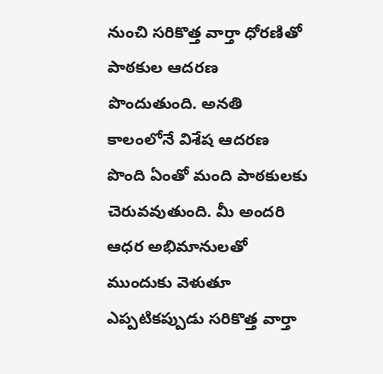నుంచి సరికొత్త వార్తా ధోరణితో పాఠకుల ఆదరణ పొందుతుంది. అనతి కాలంలోనే విశేష ఆదరణ పొంది ఏంతో మంది పాఠకులకు చెరువవుతుంది. మీ అందరి ఆధర అభిమానులతో ముందుకు వెళుతూ ఎప్పటికప్పుడు సరికొత్త వార్తా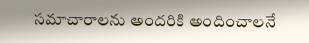సమాచారాలను అందరికి అందించాలనే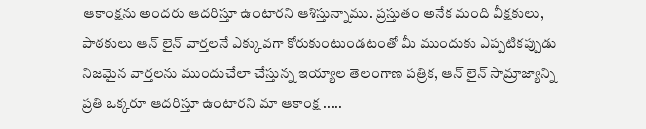ఆకాంక్షను అందరు ఆదరిస్తూ ఉంటారని ఆశిస్తున్నాము. ప్రస్తుతం అనేక మంది వీక్షకులు, పాఠకులు ఆన్ లైన్ వార్తలనే ఎక్కువగా కోరుకుంటుండటంతో మీ ముందుకు ఎప్పటికప్పుడు నిజమైన వార్తలను ముందుచేలా చేస్తున్న ఇయ్యాల తెలంగాణ పత్రిక, ఆన్ లైన్ సామ్రాజ్యాన్ని ప్రతి ఒక్కరూ ఆదరిస్తూ ఉంటారని మా ఆకాంక్ష .....